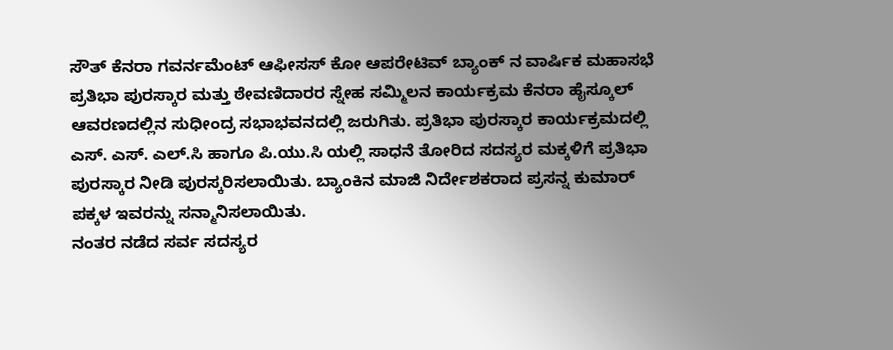ಸೌತ್ ಕೆನರಾ ಗವರ್ನಮೆಂಟ್ ಆಫೀಸಸ್ ಕೋ ಆಪರೇಟಿವ್ ಬ್ಯಾಂಕ್ ನ ವಾರ್ಷಿಕ ಮಹಾಸಭೆ ಪ್ರತಿಭಾ ಪುರಸ್ಕಾರ ಮತ್ತು ಠೇವಣಿದಾರರ ಸ್ನೇಹ ಸಮ್ಮಿಲನ ಕಾರ್ಯಕ್ರಮ ಕೆನರಾ ಹೈಸ್ಕೂಲ್ ಆವರಣದಲ್ಲಿನ ಸುಧೀಂದ್ರ ಸಭಾಭವನದಲ್ಲಿ ಜರುಗಿತು. ಪ್ರತಿಭಾ ಪುರಸ್ಕಾರ ಕಾರ್ಯಕ್ರಮದಲ್ಲಿ ಎಸ್. ಎಸ್. ಎಲ್.ಸಿ ಹಾಗೂ ಪಿ.ಯು.ಸಿ ಯಲ್ಲಿ ಸಾಧನೆ ತೋರಿದ ಸದಸ್ಯರ ಮಕ್ಕಳಿಗೆ ಪ್ರತಿಭಾ ಪುರಸ್ಕಾರ ನೀಡಿ ಪುರಸ್ಕರಿಸಲಾಯಿತು. ಬ್ಯಾಂಕಿನ ಮಾಜಿ ನಿರ್ದೇಶಕರಾದ ಪ್ರಸನ್ನ ಕುಮಾರ್ ಪಕ್ಕಳ ಇವರನ್ನು ಸನ್ಮಾನಿಸಲಾಯಿತು.
ನಂತರ ನಡೆದ ಸರ್ವ ಸದಸ್ಯರ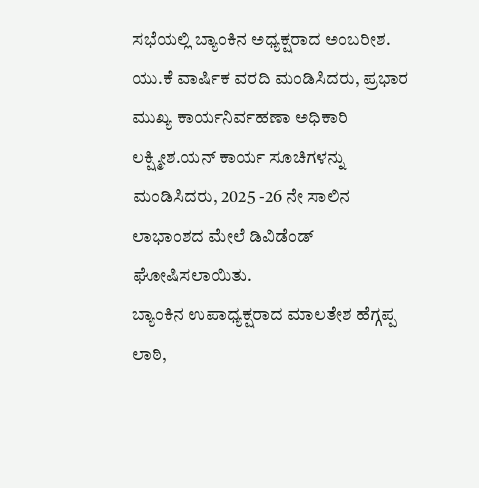ಸಭೆಯಲ್ಲಿ ಬ್ಯಾಂಕಿನ ಅಧ್ಯಕ್ಷರಾದ ಅಂಬರೀಶ. ಯು.ಕೆ ವಾರ್ಷಿಕ ವರದಿ ಮಂಡಿಸಿದರು, ಪ್ರಭಾರ ಮುಖ್ಯ ಕಾರ್ಯನಿರ್ವಹಣಾ ಅಧಿಕಾರಿ ಲಕ್ಷ್ಮೀಶ.ಯನ್ ಕಾರ್ಯ ಸೂಚಿಗಳನ್ನು ಮಂಡಿಸಿದರು, 2025 -26 ನೇ ಸಾಲಿನ ಲಾಭಾಂಶದ ಮೇಲೆ ಡಿವಿಡೆಂಡ್ ಘೋಷಿಸಲಾಯಿತು.
ಬ್ಯಾಂಕಿನ ಉಪಾಧ್ಯಕ್ಷರಾದ ಮಾಲತೇಶ ಹೆಗ್ಗಪ್ಪ ಲಾಠಿ,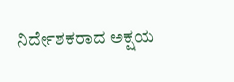ನಿರ್ದೇಶಕರಾದ ಅಕ್ಷಯ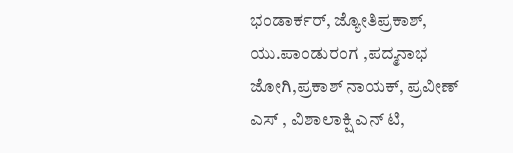ಭಂಡಾರ್ಕರ್, ಜ್ಯೋತಿಪ್ರಕಾಶ್, ಯು.ಪಾಂಡುರಂಗ ,ಪದ್ಮನಾಭ ಜೋಗಿ,ಪ್ರಕಾಶ್ ನಾಯಕ್, ಪ್ರವೀಣ್ ಎಸ್ , ವಿಶಾಲಾಕ್ಷಿ ಎನ್ ಟಿ,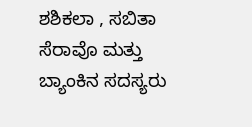ಶಶಿಕಲಾ , ಸಬಿತಾ ಸೆರಾವೊ ಮತ್ತು ಬ್ಯಾಂಕಿನ ಸದಸ್ಯರು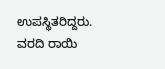ಉಪಸ್ಥಿತರಿದ್ದರು.
ವರದಿ ರಾಯಿ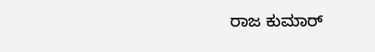ರಾಜ ಕುಮಾರ್